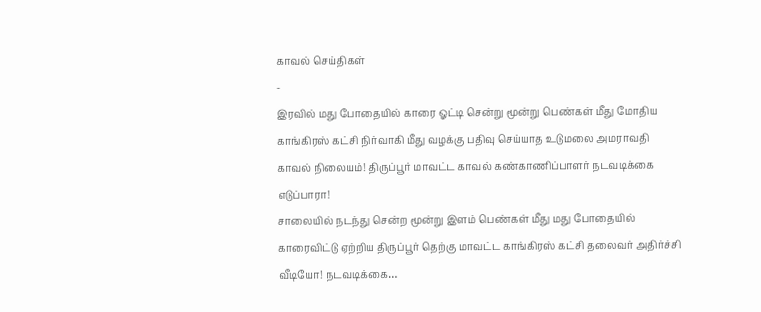காவல் செய்திகள்
-
இரவில் மது போதையில் காரை ஓட்டி சென்று மூன்று பெண்கள் மீது மோதிய காங்கிரஸ் கட்சி நிர்வாகி மீது வழக்கு பதிவு செய்யாத உடுமலை அமராவதி காவல் நிலையம்! திருப்பூர் மாவட்ட காவல் கண்காணிப்பாளர் நடவடிக்கை எடுப்பாரா!
சாலையில் நடந்து சென்ற மூன்று இளம் பெண்கள் மீது மது போதையில் காரைவிட்டு ஏற்றிய திருப்பூர் தெற்கு மாவட்ட காங்கிரஸ் கட்சி தலைவர் அதிர்ச்சி வீடியோ! நடவடிக்கை…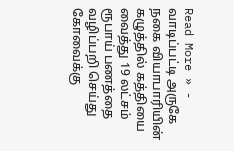Read More » -
வாடிப்பட்டி அருகே நகை வியாபாரியின் கழுத்தில் கத்தியை வைத்து 19 லட்சம் ரூபாய் பணத்தை வழிப்பறி செய்து கோவைக்கு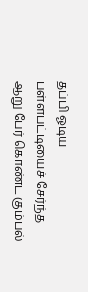தப்பி ஓடிய பள்ளபட்டியைச் சேர்ந்த ஆறு பேர் கொண்ட கும்பல்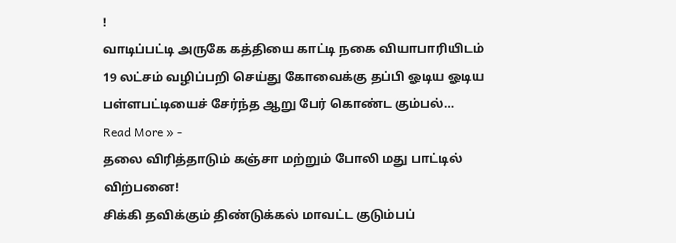!
வாடிப்பட்டி அருகே கத்தியை காட்டி நகை வியாபாரியிடம் 19 லட்சம் வழிப்பறி செய்து கோவைக்கு தப்பி ஓடிய ஓடிய பள்ளபட்டியைச் சேர்ந்த ஆறு பேர் கொண்ட கும்பல்…
Read More » -
தலை விரித்தாடும் கஞ்சா மற்றும் போலி மது பாட்டில் விற்பனை!
சிக்கி தவிக்கும் திண்டுக்கல் மாவட்ட குடும்பப்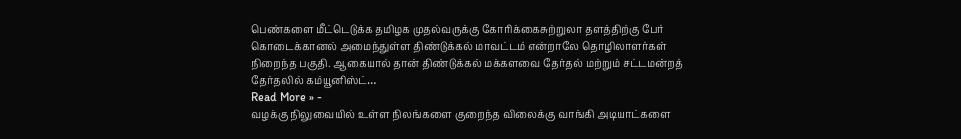பெண்களை மீட்டெடுக்க தமிழக முதல்வருக்கு கோரிக்கைசுற்றுலா தளத்திற்கு பேர் கொடைக்கானல் அமைந்துள்ள திண்டுக்கல் மாவட்டம் என்றாலே தொழிலாளர்கள் நிறைந்த பகுதி. ஆகையால் தான் திண்டுக்கல் மக்களவை தேர்தல் மற்றும் சட்டமன்றத் தேர்தலில் கம்யூனிஸ்ட்…
Read More » -
வழக்கு நிலுவையில் உள்ள நிலங்களை குறைந்த விலைக்கு வாங்கி அடியாட்களை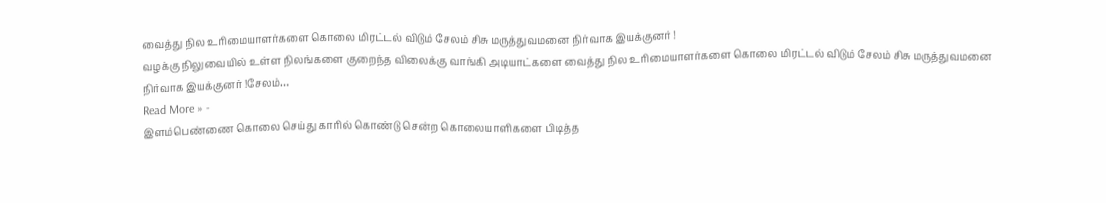வைத்து நில உரிமையாளர்களை கொலை மிரட்டல் விடும் சேலம் சிசு மருத்துவமனை நிர்வாக இயக்குனர் !
வழக்கு நிலுவையில் உள்ள நிலங்களை குறைந்த விலைக்கு வாங்கி அடியாட்களை வைத்து நில உரிமையாளர்களை கொலை மிரட்டல் விடும் சேலம் சிசு மருத்துவமனை நிர்வாக இயக்குனர் !சேலம்…
Read More » -
இளம்பெண்ணை கொலை செய்து காரில் கொண்டு சென்ற கொலையாளிகளை பிடித்த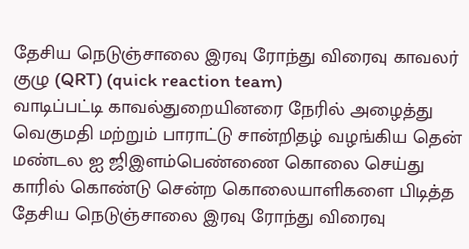தேசிய நெடுஞ்சாலை இரவு ரோந்து விரைவு காவலர் குழு (QRT) (quick reaction team)
வாடிப்பட்டி காவல்துறையினரை நேரில் அழைத்து வெகுமதி மற்றும் பாராட்டு சான்றிதழ் வழங்கிய தென் மண்டல ஐ ஜிஇளம்பெண்ணை கொலை செய்து காரில் கொண்டு சென்ற கொலையாளிகளை பிடித்த தேசிய நெடுஞ்சாலை இரவு ரோந்து விரைவு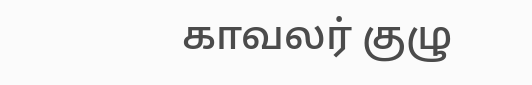காவலர் குழு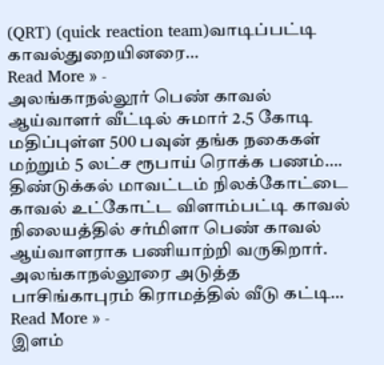(QRT) (quick reaction team)வாடிப்பட்டி காவல்துறையினரை…
Read More » -
அலங்காநல்லூர் பெண் காவல் ஆய்வாளர் வீட்டில் சுமார் 2.5 கோடி மதிப்புள்ள 500 பவுன் தங்க நகைகள் மற்றும் 5 லட்ச ரூபாய் ரொக்க பணம்….
திண்டுக்கல் மாவட்டம் நிலக்கோட்டை காவல் உட்கோட்ட விளாம்பட்டி காவல் நிலையத்தில் சர்மிளா பெண் காவல் ஆய்வாளராக பணியாற்றி வருகிறார். அலங்காநல்லூரை அடுத்த பாசிங்காபுரம் கிராமத்தில் வீடு கட்டி…
Read More » -
இளம்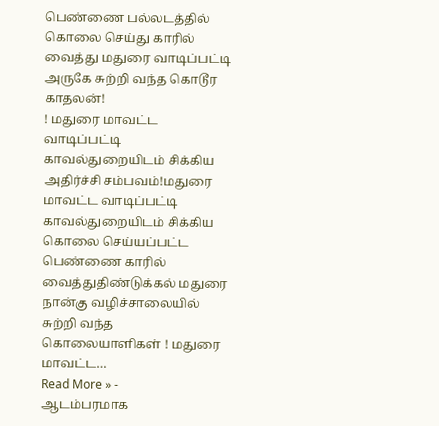பெண்ணை பல்லடத்தில் கொலை செய்து காரில் வைத்து மதுரை வாடிப்பட்டி அருகே சுற்றி வந்த கொடூர காதலன்!
! மதுரை மாவட்ட வாடிப்பட்டி காவல்துறையிடம் சிக்கிய அதிர்ச்சி சம்பவம்!மதுரை மாவட்ட வாடிப்பட்டி காவல்துறையிடம் சிக்கிய கொலை செய்யப்பட்ட பெண்ணை காரில் வைத்துதிண்டுக்கல் மதுரை நான்கு வழிச்சாலையில் சுற்றி வந்த கொலையாளிகள் ! மதுரை மாவட்ட…
Read More » -
ஆடம்பரமாக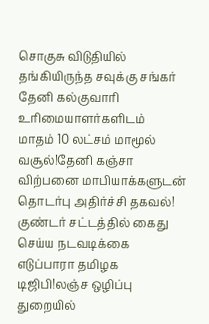சொகுசு விடுதியில் தங்கியிருந்த சவுக்கு சங்கர் தேனி கல்குவாரி உரிமையாளர்களிடம்
மாதம் 10 லட்சம் மாமூல் வசூல்!தேனி கஞ்சா விற்பனை மாபியாக்களுடன் தொடர்பு அதிர்ச்சி தகவல்!
குண்டர் சட்டத்தில் கைது செய்ய நடவடிக்கை எடுப்பாரா தமிழக டிஜிபி!லஞ்ச ஒழிப்பு துறையில்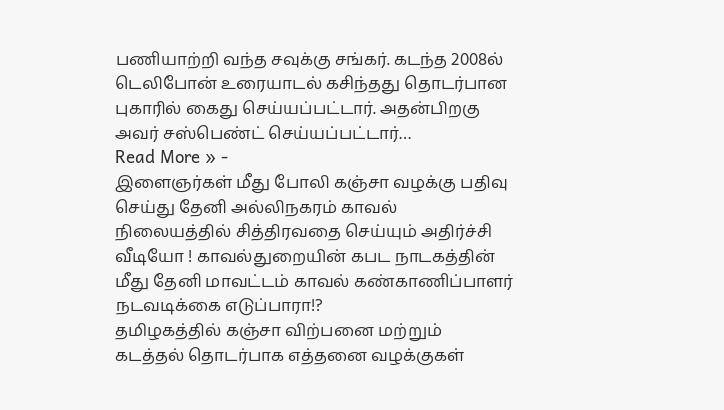பணியாற்றி வந்த சவுக்கு சங்கர். கடந்த 2008ல் டெலிபோன் உரையாடல் கசிந்தது தொடர்பான புகாரில் கைது செய்யப்பட்டார். அதன்பிறகு அவர் சஸ்பெண்ட் செய்யப்பட்டார்…
Read More » -
இளைஞர்கள் மீது போலி கஞ்சா வழக்கு பதிவு செய்து தேனி அல்லிநகரம் காவல் நிலையத்தில் சித்திரவதை செய்யும் அதிர்ச்சி வீடியோ ! காவல்துறையின் கபட நாடகத்தின் மீது தேனி மாவட்டம் காவல் கண்காணிப்பாளர் நடவடிக்கை எடுப்பாரா!?
தமிழகத்தில் கஞ்சா விற்பனை மற்றும் கடத்தல் தொடர்பாக எத்தனை வழக்குகள்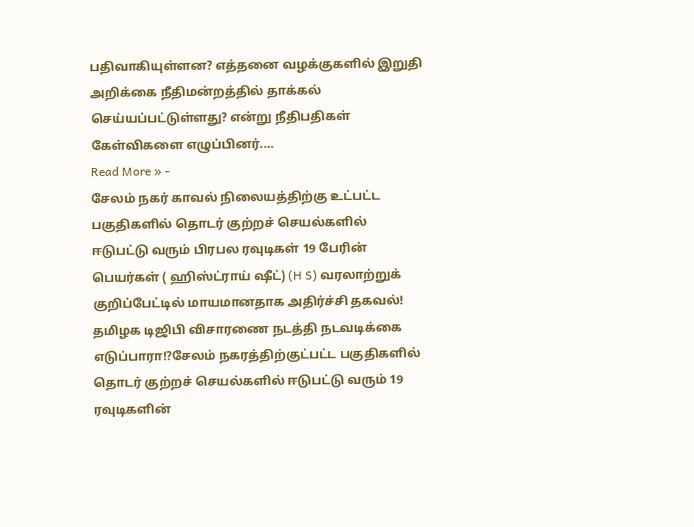பதிவாகியுள்ளன? எத்தனை வழக்குகளில் இறுதி அறிக்கை நீதிமன்றத்தில் தாக்கல் செய்யப்பட்டுள்ளது? என்று நீதிபதிகள் கேள்விகளை எழுப்பினர்.…
Read More » -
சேலம் நகர் காவல் நிலையத்திற்கு உட்பட்ட பகுதிகளில் தொடர் குற்றச் செயல்களில் ஈடுபட்டு வரும் பிரபல ரவுடிகள் 19 பேரின் பெயர்கள் ( ஹிஸ்ட்ராய் ஷீட்) (H S) வரலாற்றுக் குறிப்பேட்டில் மாயமானதாக அதிர்ச்சி தகவல்!
தமிழக டிஜிபி விசாரணை நடத்தி நடவடிக்கை எடுப்பாரா!?சேலம் நகரத்திற்குட்பட்ட பகுதிகளில் தொடர் குற்றச் செயல்களில் ஈடுபட்டு வரும் 19 ரவுடிகளின்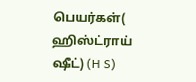பெயர்கள்( ஹிஸ்ட்ராய் ஷீட்) (H S)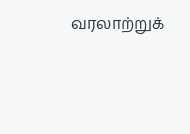வரலாற்றுக்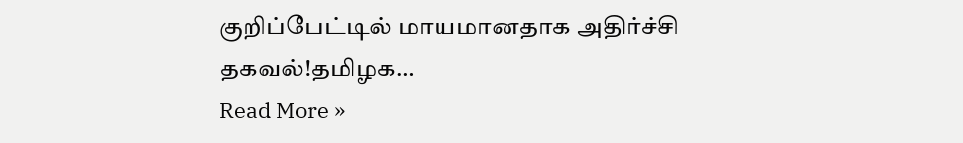குறிப்பேட்டில் மாயமானதாக அதிர்ச்சி தகவல்!தமிழக…
Read More »